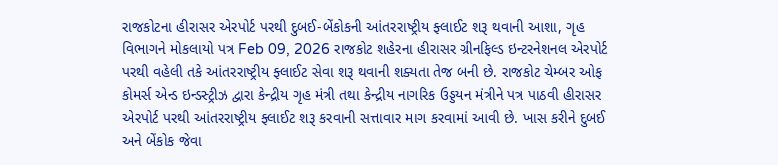રાજકોટના હીરાસર એરપોર્ટ પરથી દુબઈ-બેંકોકની આંતરરાષ્ટ્રીય ફ્લાઈટ શરૂ થવાની આશા, ગૃહ વિભાગને મોકલાયો પત્ર Feb 09, 2026 રાજકોટ શહેરના હીરાસર ગ્રીનફિલ્ડ ઇન્ટરનેશનલ એરપોર્ટ પરથી વહેલી તકે આંતરરાષ્ટ્રીય ફ્લાઈટ સેવા શરૂ થવાની શક્યતા તેજ બની છે. રાજકોટ ચેમ્બર ઓફ કોમર્સ એન્ડ ઇન્ડસ્ટ્રીઝ દ્વારા કેન્દ્રીય ગૃહ મંત્રી તથા કેન્દ્રીય નાગરિક ઉડ્ડયન મંત્રીને પત્ર પાઠવી હીરાસર એરપોર્ટ પરથી આંતરરાષ્ટ્રીય ફ્લાઈટ શરૂ કરવાની સત્તાવાર માગ કરવામાં આવી છે. ખાસ કરીને દુબઈ અને બેંકોક જેવા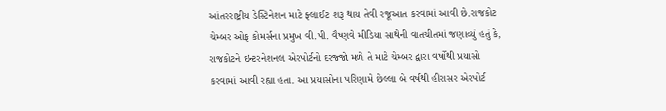આંતરરાષ્ટ્રીય ડેસ્ટિનેશન માટે ફ્લાઈટ શરૂ થાય તેવી રજૂઆત કરવામાં આવી છે.રાજકોટ ચેમ્બર ઓફ કોમર્સના પ્રમુખ વી.પી. વૈષ્ણવે મીડિયા સાથેની વાતચીતમાં જણાવ્યું હતું કે, રાજકોટને ઇન્ટરનેશનલ એરપોર્ટનો દરજ્જો મળે તે માટે ચેમ્બર દ્વારા વર્ષોથી પ્રયાસો કરવામાં આવી રહ્યા હતા. આ પ્રયાસોના પરિણામે છેલ્લા બે વર્ષથી હીરાસર એરપોર્ટ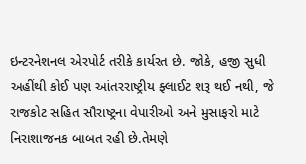ઇન્ટરનેશનલ એરપોર્ટ તરીકે કાર્યરત છે. જોકે, હજી સુધી અહીંથી કોઈ પણ આંતરરાષ્ટ્રીય ફ્લાઈટ શરૂ થઈ નથી, જે રાજકોટ સહિત સૌરાષ્ટ્રના વેપારીઓ અને મુસાફરો માટે નિરાશાજનક બાબત રહી છે.તેમણે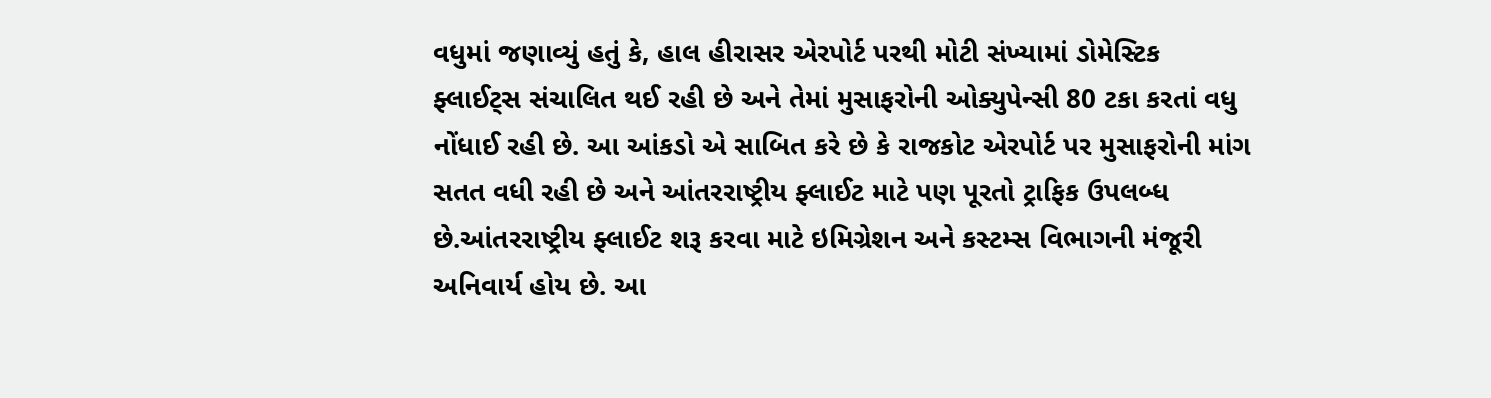વધુમાં જણાવ્યું હતું કે, હાલ હીરાસર એરપોર્ટ પરથી મોટી સંખ્યામાં ડોમેસ્ટિક ફ્લાઈટ્સ સંચાલિત થઈ રહી છે અને તેમાં મુસાફરોની ઓક્યુપેન્સી 80 ટકા કરતાં વધુ નોંધાઈ રહી છે. આ આંકડો એ સાબિત કરે છે કે રાજકોટ એરપોર્ટ પર મુસાફરોની માંગ સતત વધી રહી છે અને આંતરરાષ્ટ્રીય ફ્લાઈટ માટે પણ પૂરતો ટ્રાફિક ઉપલબ્ધ છે.આંતરરાષ્ટ્રીય ફ્લાઈટ શરૂ કરવા માટે ઇમિગ્રેશન અને કસ્ટમ્સ વિભાગની મંજૂરી અનિવાર્ય હોય છે. આ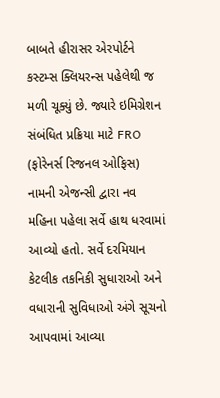બાબતે હીરાસર એરપોર્ટને કસ્ટમ્સ ક્લિયરન્સ પહેલેથી જ મળી ચૂક્યું છે. જ્યારે ઇમિગ્રેશન સંબંધિત પ્રક્રિયા માટે FRO (ફોરેનર્સ રિજનલ ઓફિસ) નામની એજન્સી દ્વારા નવ મહિના પહેલા સર્વે હાથ ધરવામાં આવ્યો હતો. સર્વે દરમિયાન કેટલીક તકનિકી સુધારાઓ અને વધારાની સુવિધાઓ અંગે સૂચનો આપવામાં આવ્યા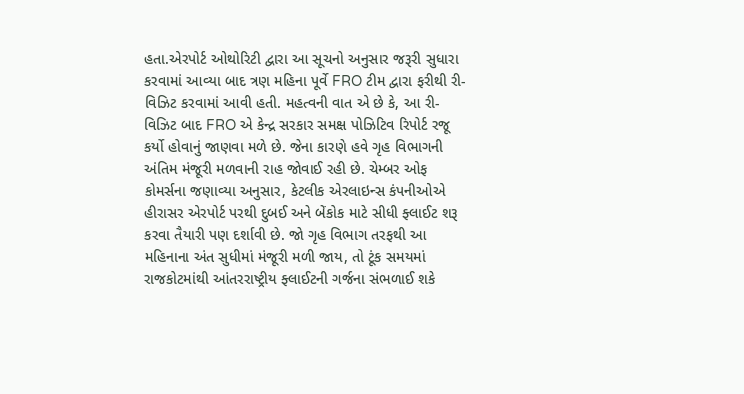હતા.એરપોર્ટ ઓથોરિટી દ્વારા આ સૂચનો અનુસાર જરૂરી સુધારા કરવામાં આવ્યા બાદ ત્રણ મહિના પૂર્વે FRO ટીમ દ્વારા ફરીથી રી-વિઝિટ કરવામાં આવી હતી. મહત્વની વાત એ છે કે, આ રી-વિઝિટ બાદ FRO એ કેન્દ્ર સરકાર સમક્ષ પોઝિટિવ રિપોર્ટ રજૂ કર્યો હોવાનું જાણવા મળે છે. જેના કારણે હવે ગૃહ વિભાગની અંતિમ મંજૂરી મળવાની રાહ જોવાઈ રહી છે. ચેમ્બર ઓફ કોમર્સના જણાવ્યા અનુસાર, કેટલીક એરલાઇન્સ કંપનીઓએ હીરાસર એરપોર્ટ પરથી દુબઈ અને બેંકોક માટે સીધી ફ્લાઈટ શરૂ કરવા તૈયારી પણ દર્શાવી છે. જો ગૃહ વિભાગ તરફથી આ મહિનાના અંત સુધીમાં મંજૂરી મળી જાય, તો ટૂંક સમયમાં રાજકોટમાંથી આંતરરાષ્ટ્રીય ફ્લાઈટની ગર્જના સંભળાઈ શકે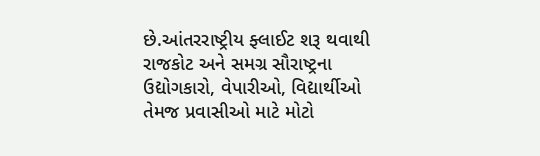છે.આંતરરાષ્ટ્રીય ફ્લાઈટ શરૂ થવાથી રાજકોટ અને સમગ્ર સૌરાષ્ટ્રના ઉદ્યોગકારો, વેપારીઓ, વિદ્યાર્થીઓ તેમજ પ્રવાસીઓ માટે મોટો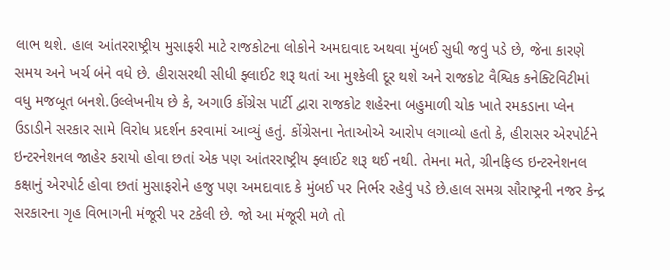લાભ થશે. હાલ આંતરરાષ્ટ્રીય મુસાફરી માટે રાજકોટના લોકોને અમદાવાદ અથવા મુંબઈ સુધી જવું પડે છે, જેના કારણે સમય અને ખર્ચ બંને વધે છે. હીરાસરથી સીધી ફ્લાઈટ શરૂ થતાં આ મુશ્કેલી દૂર થશે અને રાજકોટ વૈશ્વિક કનેક્ટિવિટીમાં વધુ મજબૂત બનશે.ઉલ્લેખનીય છે કે, અગાઉ કોંગ્રેસ પાર્ટી દ્વારા રાજકોટ શહેરના બહુમાળી ચોક ખાતે રમકડાના પ્લેન ઉડાડીને સરકાર સામે વિરોધ પ્રદર્શન કરવામાં આવ્યું હતું. કોંગ્રેસના નેતાઓએ આરોપ લગાવ્યો હતો કે, હીરાસર એરપોર્ટને ઇન્ટરનેશનલ જાહેર કરાયો હોવા છતાં એક પણ આંતરરાષ્ટ્રીય ફ્લાઈટ શરૂ થઈ નથી. તેમના મતે, ગ્રીનફિલ્ડ ઇન્ટરનેશનલ કક્ષાનું એરપોર્ટ હોવા છતાં મુસાફરોને હજુ પણ અમદાવાદ કે મુંબઈ પર નિર્ભર રહેવું પડે છે.હાલ સમગ્ર સૌરાષ્ટ્રની નજર કેન્દ્ર સરકારના ગૃહ વિભાગની મંજૂરી પર ટકેલી છે. જો આ મંજૂરી મળે તો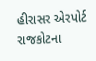હીરાસર એરપોર્ટ રાજકોટના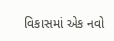વિકાસમાં એક નવો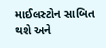માઈલસ્ટોન સાબિત થશે અને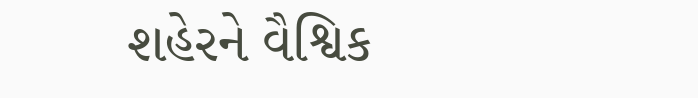શહેરને વૈશ્વિક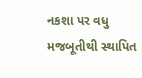નકશા પર વધુ મજબૂતીથી સ્થાપિત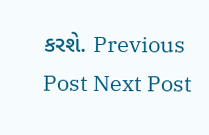કરશે. Previous Post Next Post